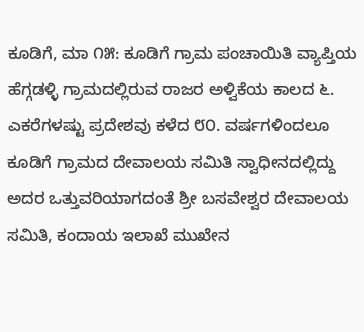ಕೂಡಿಗೆ, ಮಾ ೧೫: ಕೂಡಿಗೆ ಗ್ರಾಮ ಪಂಚಾಯಿತಿ ವ್ಯಾಪ್ತಿಯ ಹೆಗ್ಗಡಳ್ಳಿ ಗ್ರಾಮದಲ್ಲಿರುವ ರಾಜರ ಅಳ್ವಿಕೆಯ ಕಾಲದ ೬. ಎಕರೆಗಳಷ್ಟು ಪ್ರದೇಶವು ಕಳೆದ ೮೦. ವರ್ಷಗಳಿಂದಲೂ ಕೂಡಿಗೆ ಗ್ರಾಮದ ದೇವಾಲಯ ಸಮಿತಿ ಸ್ವಾಧೀನದಲ್ಲಿದ್ದು ಅದರ ಒತ್ತುವರಿಯಾಗದಂತೆ ಶ್ರೀ ಬಸವೇಶ್ವರ ದೇವಾಲಯ ಸಮಿತಿ, ಕಂದಾಯ ಇಲಾಖೆ ಮುಖೇನ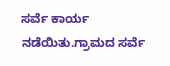ಸರ್ವೆ ಕಾರ್ಯ ನಡೆಯಿತು.ಗ್ರಾಮದ ಸರ್ವೆ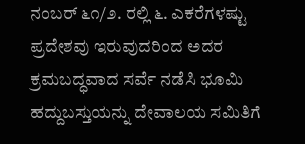ನಂಬರ್ ೬೧/೨. ರಲ್ಲಿ ೬. ಎಕರೆಗಳಷ್ಟು ಪ್ರದೇಶವು ಇರುವುದರಿಂದ ಅದರ ಕ್ರಮಬದ್ಧವಾದ ಸರ್ವೆ ನಡೆಸಿ ಭೂಮಿ ಹದ್ದುಬಸ್ತುಯನ್ನು ದೇವಾಲಯ ಸಮಿತಿಗೆ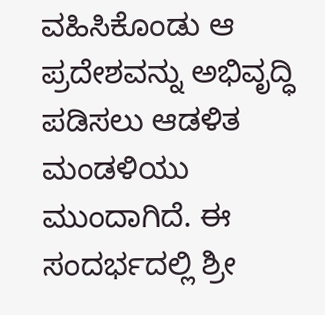ವಹಿಸಿಕೊಂಡು ಆ ಪ್ರದೇಶವನ್ನು ಅಭಿವೃದ್ಧಿ ಪಡಿಸಲು ಆಡಳಿತ ಮಂಡಳಿಯು ಮುಂದಾಗಿದೆ. ಈ ಸಂದರ್ಭದಲ್ಲಿ ಶ್ರೀ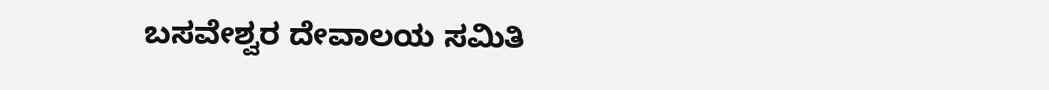ಬಸವೇಶ್ವರ ದೇವಾಲಯ ಸಮಿತಿ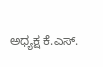ಅಧ್ಯಕ್ಷ ಕೆ.ಎಸ್.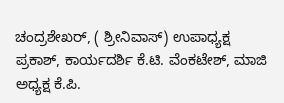ಚಂದ್ರಶೇಖರ್, ( ಶ್ರೀನಿವಾಸ್) ಉಪಾಧ್ಯಕ್ಷ ಪ್ರಕಾಶ್, ಕಾರ್ಯದರ್ಶಿ ಕೆ.ಟಿ. ವೆಂಕಟೇಶ್, ಮಾಜಿ ಅಧ್ಯಕ್ಷ ಕೆ.ಪಿ.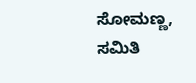ಸೋಮಣ್ಣ, ಸಮಿತಿ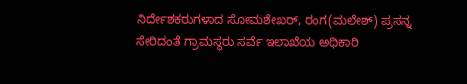ನಿರ್ದೇಶಕರುಗಳಾದ ಸೋಮಶೇಖರ್, ರಂಗ(ಮಲೇಶ್) ಪ್ರಸನ್ನ ಸೇರಿದಂತೆ ಗ್ರಾಮಸ್ಥರು ಸರ್ವೆ ಇಲಾಖೆಯ ಅಧಿಕಾರಿ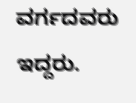ವರ್ಗದವರು ಇದ್ದರು.